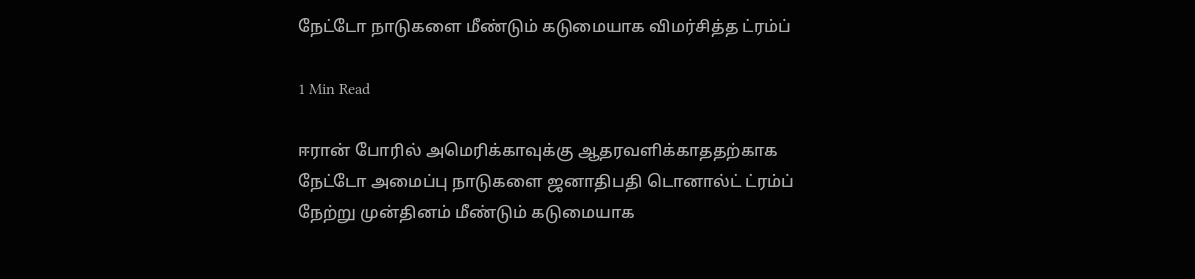நேட்டோ நாடுகளை மீண்டும் கடுமையாக விமர்சித்த ட்ரம்ப்

1 Min Read

ஈரான் போரில் அமெரிக்காவுக்கு ஆதரவளிக்காததற்காக நேட்டோ அமைப்பு நாடுகளை ஜனாதிபதி டொனால்ட் ட்ரம்ப் நேற்று முன்தினம் மீண்டும் கடுமையாக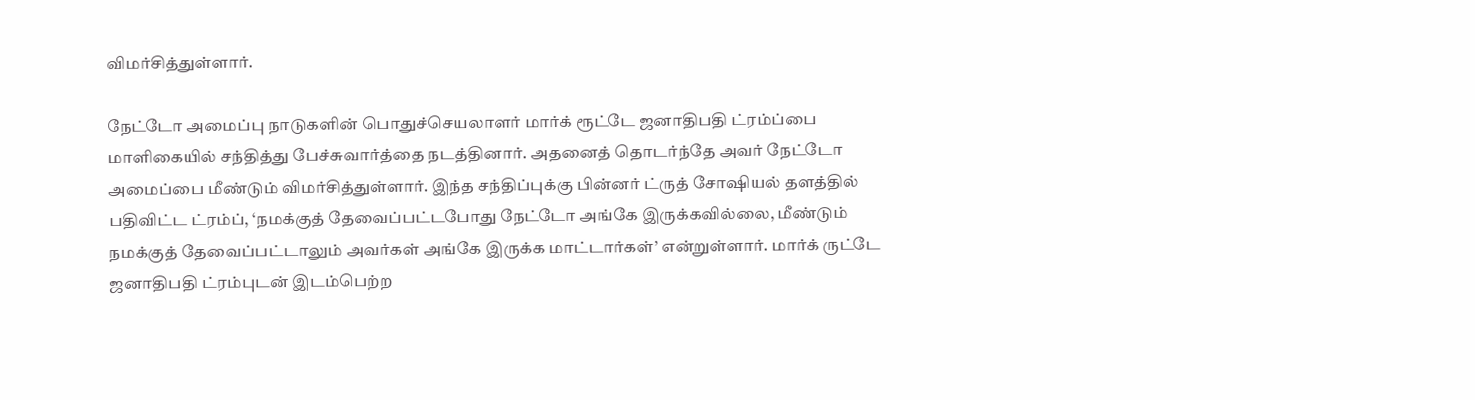விமர்சித்துள்ளார்.

நேட்டோ அமைப்பு நாடுகளின் பொதுச்செயலாளர் மார்க் ரூட்டே ஜனாதிபதி ட்ரம்ப்பை மாளிகையில் சந்தித்து பேச்சுவார்த்தை நடத்தினார். அதனைத் தொடர்ந்தே அவர் நேட்டோ அமைப்பை மீண்டும் விமர்சித்துள்ளார். இந்த சந்திப்புக்கு பின்னர் ட்ருத் சோஷியல் தளத்தில் பதிவிட்ட ட்ரம்ப், ‘நமக்குத் தேவைப்பட்டபோது நேட்டோ அங்கே இருக்கவில்லை, மீண்டும் நமக்குத் தேவைப்பட்டாலும் அவர்கள் அங்கே இருக்க மாட்டார்கள்’ என்றுள்ளார். மார்க் ருட்டே ஜனாதிபதி ட்ரம்புடன் இடம்பெற்ற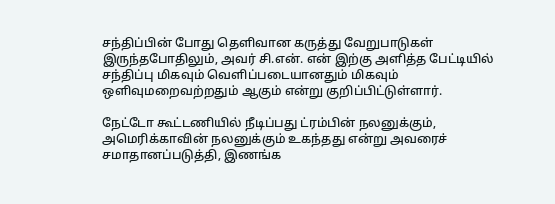சந்திப்பின் போது தெளிவான கருத்து வேறுபாடுகள் இருந்தபோதிலும், அவர் சி.என். என் இற்கு அளித்த பேட்டியில் சந்திப்பு மிகவும் வெளிப்படையானதும் மிகவும் ஒளிவுமறைவற்றதும் ஆகும் என்று குறிப்பிட்டுள்ளார்.

நேட்டோ கூட்டணியில் நீடிப்பது ட்ரம்பின் நலனுக்கும், அமெரிக்காவின் நலனுக்கும் உகந்தது என்று அவரைச் சமாதானப்படுத்தி, இணங்க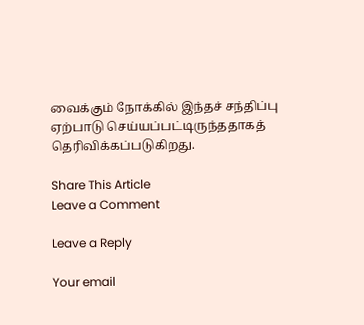வைக்கும் நோக்கில் இந்தச் சந்திப்பு ஏற்பாடு செய்யப்பட்டிருந்ததாகத் தெரிவிக்கப்படுகிறது.

Share This Article
Leave a Comment

Leave a Reply

Your email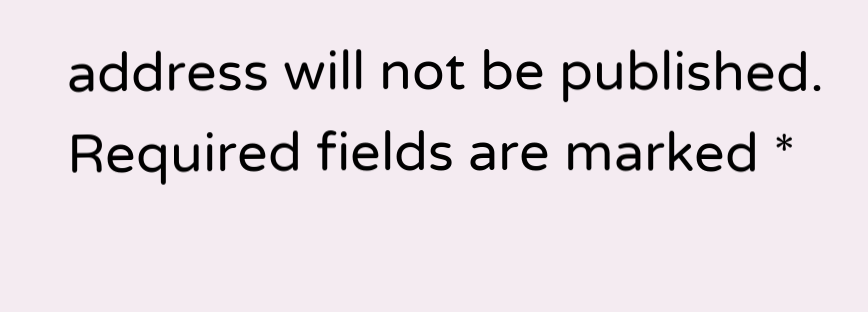address will not be published. Required fields are marked *